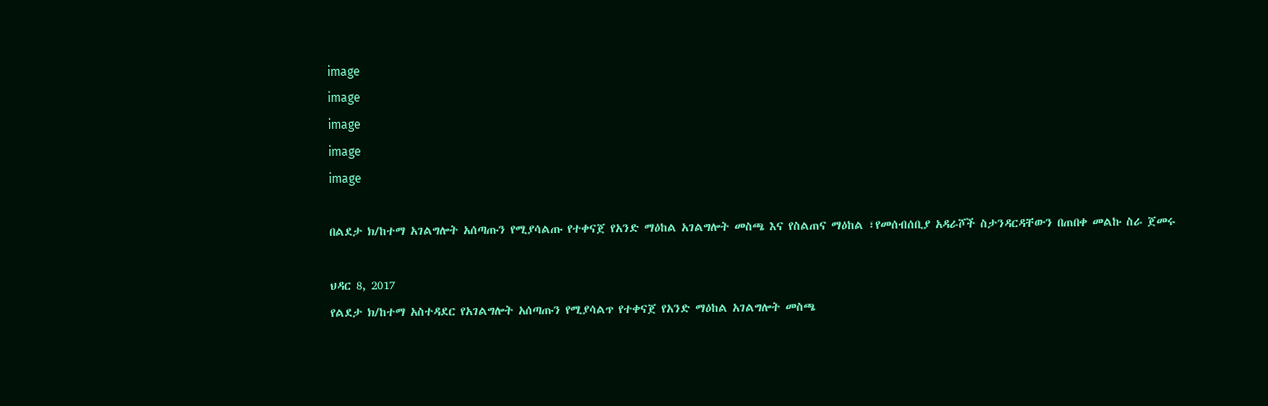image
image
image
image
image

በልደታ ክ/ከተማ አገልግሎት አሰጣጡን የሚያሳልጡ የተቀናጀ የአንድ ማዕከል አገልግሎት መስጫ እና የስልጠና ማዕከል ፣የመሰብሰቢያ አዳራሾች ስታንዳርዳቸውን በጠበቀ መልኩ ስራ ጀመሩ

ህዳር 8, 2017
የልደታ ክ/ከተማ አስተዳደር የአገልግሎት አሰጣጡን የሚያሳልጥ የተቀናጀ የአንድ ማዕከል አገልግሎት መስጫ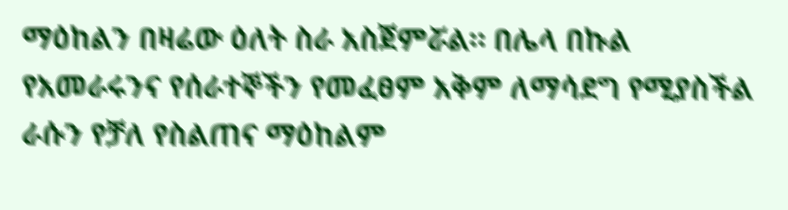ማዕከልን በዛሬው ዕለት ስራ አስጀምሯል። በሌላ በኩል የአመራሩንና የሰራተኞችን የመፈፀም አቅም ለማሳደግ የሚያስችል ራሱን የቻለ የስልጠና ማዕከልም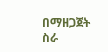በማዘጋጀት ስራ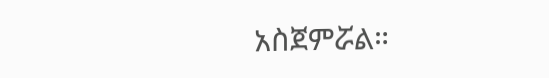አስጀምሯል።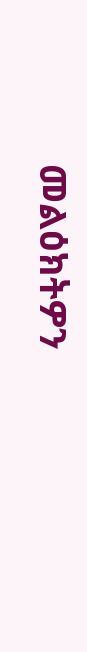መልዕክትዎን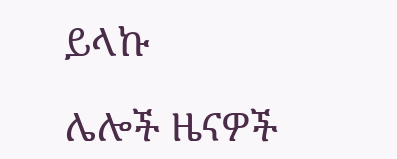ይላኩ

ሌሎች ዜናዎች